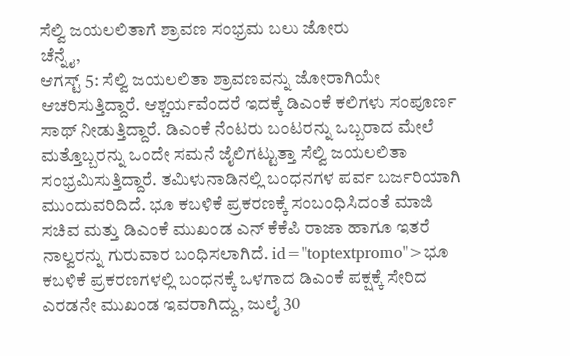ಸೆಲ್ವಿ ಜಯಲಲಿತಾಗೆ ಶ್ರಾವಣ ಸಂಭ್ರಮ ಬಲು ಜೋರು
ಚೆನ್ನೈ,
ಆಗಸ್ಟ್ 5: ಸೆಲ್ವಿ ಜಯಲಲಿತಾ ಶ್ರಾವಣವನ್ನು ಜೋರಾಗಿಯೇ ಆಚರಿಸುತ್ತಿದ್ದಾರೆ. ಆಶ್ಚರ್ಯವೆಂದರೆ ಇದಕ್ಕೆ ಡಿಎಂಕೆ ಕಲಿಗಳು ಸಂಪೂರ್ಣ ಸಾಥ್ ನೀಡುತ್ತಿದ್ದಾರೆ. ಡಿಎಂಕೆ ನೆಂಟರು ಬಂಟರನ್ನು ಒಬ್ಬರಾದ ಮೇಲೆ ಮತ್ತೊಬ್ಬರನ್ನು ಒಂದೇ ಸಮನೆ ಜೈಲಿಗಟ್ಟುತ್ತಾ ಸೆಲ್ವಿ ಜಯಲಲಿತಾ ಸಂಭ್ರಮಿಸುತ್ತಿದ್ದಾರೆ. ತಮಿಳುನಾಡಿನಲ್ಲಿ ಬಂಧನಗಳ ಪರ್ವ ಬರ್ಜರಿಯಾಗಿ ಮುಂದುವರಿದಿದೆ. ಭೂ ಕಬಳಿಕೆ ಪ್ರಕರಣಕ್ಕೆ ಸಂಬಂಧಿಸಿದಂತೆ ಮಾಜಿ ಸಚಿವ ಮತ್ತು ಡಿಎಂಕೆ ಮುಖಂಡ ಎನ್ ಕೆಕೆಪಿ ರಾಜಾ ಹಾಗೂ ಇತರೆ ನಾಲ್ವರನ್ನು ಗುರುವಾರ ಬಂಧಿಸಲಾಗಿದೆ. id="toptextpromo">ಭೂ
ಕಬಳಿಕೆ ಪ್ರಕರಣಗಳಲ್ಲಿ ಬಂಧನಕ್ಕೆ ಒಳಗಾದ ಡಿಎಂಕೆ ಪಕ್ಷಕ್ಕೆ ಸೇರಿದ ಎರಡನೇ ಮುಖಂಡ ಇವರಾಗಿದ್ದು, ಜುಲೈ 30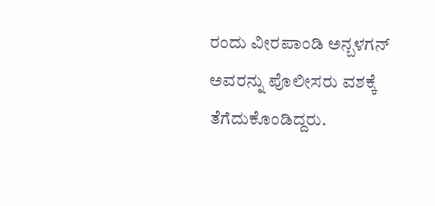ರಂದು ವೀರಪಾಂಡಿ ಅನ್ಬಳಗನ್ ಅವರನ್ನು ಪೊಲೀಸರು ವಶಕ್ಕೆ ತೆಗೆದುಕೊಂಡಿದ್ದರು.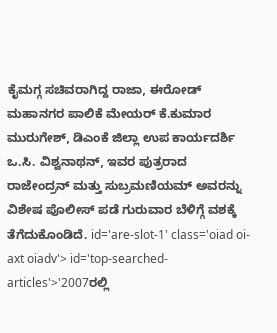ಕೈಮಗ್ಗ ಸಚಿವರಾಗಿದ್ದ ರಾಜಾ, ಈರೋಡ್ ಮಹಾನಗರ ಪಾಲಿಕೆ ಮೇಯರ್ ಕೆ.ಕುಮಾರ ಮುರುಗೇಶ್, ಡಿಎಂಕೆ ಜಿಲ್ಲಾ ಉಪ ಕಾರ್ಯದರ್ಶಿ ಒ.ಸಿ. ವಿಶ್ವನಾಥನ್, ಇವರ ಪುತ್ರರಾದ ರಾಜೇಂದ್ರನ್ ಮತ್ತು ಸುಬ್ರಮಣಿಯಮ್ ಅವರನ್ನು ವಿಶೇಷ ಪೊಲೀಸ್ ಪಡೆ ಗುರುವಾರ ಬೆಳಿಗ್ಗೆ ವಶಕ್ಕೆ ತೆಗೆದುಕೊಂಡಿದೆ. id='are-slot-1' class='oiad oi-axt oiadv'> id='top-searched-articles'>'2007ರಲ್ಲಿ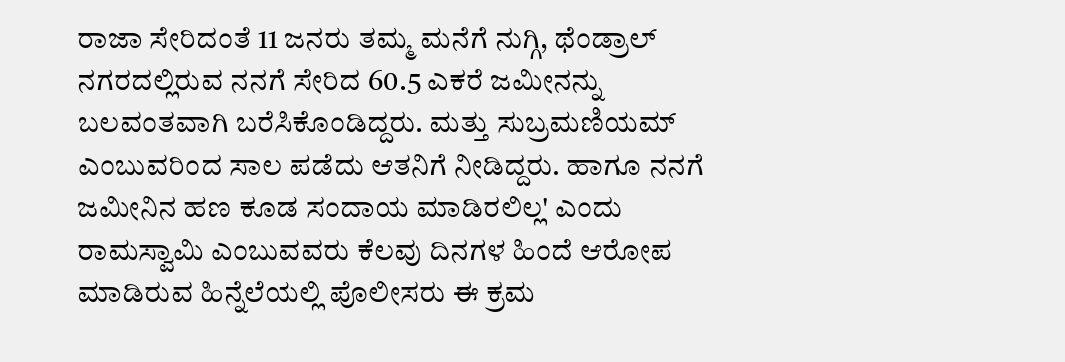ರಾಜಾ ಸೇರಿದಂತೆ 11 ಜನರು ತಮ್ಮ ಮನೆಗೆ ನುಗ್ಗಿ, ಥೆಂಡ್ರಾಲ್ ನಗರದಲ್ಲಿರುವ ನನಗೆ ಸೇರಿದ 60.5 ಎಕರೆ ಜಮೀನನ್ನು ಬಲವಂತವಾಗಿ ಬರೆಸಿಕೊಂಡಿದ್ದರು. ಮತ್ತು ಸುಬ್ರಮಣಿಯಮ್ ಎಂಬುವರಿಂದ ಸಾಲ ಪಡೆದು ಆತನಿಗೆ ನೀಡಿದ್ದರು. ಹಾಗೂ ನನಗೆ ಜಮೀನಿನ ಹಣ ಕೂಡ ಸಂದಾಯ ಮಾಡಿರಲಿಲ್ಲ' ಎಂದು ರಾಮಸ್ವಾಮಿ ಎಂಬುವವರು ಕೆಲವು ದಿನಗಳ ಹಿಂದೆ ಆರೋಪ ಮಾಡಿರುವ ಹಿನ್ನೆಲೆಯಲ್ಲಿ ಪೊಲೀಸರು ಈ ಕ್ರಮ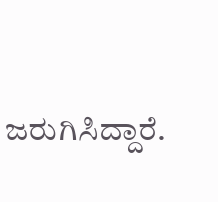ಜರುಗಿಸಿದ್ದಾರೆ.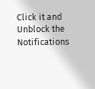Click it and Unblock the Notifications